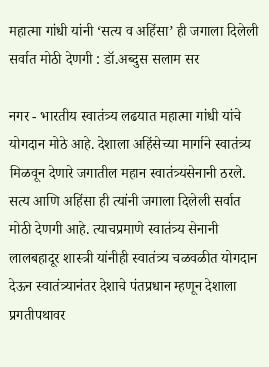महात्मा गांधी यांनी ‘सत्य व अहिंसा’ ही जगाला दिलेली सर्वात मोठी देणगी : डॉ.अब्दुस सलाम सर

नगर - भारतीय स्वातंत्र्य लढयात महात्मा गांधी यांचे योगदान मोठे आहे. देशाला अहिंसेच्या मार्गाने स्वातंत्र्य मिळवून देणारे जगातील महान स्वातंत्र्यसेनानी ठरले. सत्य आणि अहिंसा ही त्यांनी जगाला दिलेली सर्वात मोठी देणगी आहे. त्याचप्रमाणे स्वातंत्र्य सेनानी लालबहादूर शास्त्री यांनीही स्वातंत्र्य चळवळीत योगदान देऊन स्वातंत्र्यानंतर देशाचे पंतप्रधान म्हणून देशाला प्रगतीपथावर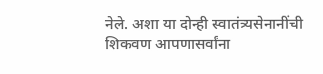नेले. अशा या दोन्ही स्वातंत्र्यसेनानींची शिकवण आपणासर्वांना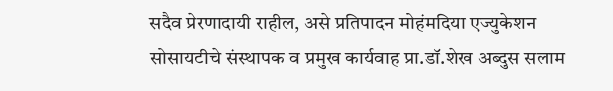सदैव प्रेरणादायी राहील, असे प्रतिपादन मोहंमदिया एज्युकेशन सोसायटीचे संस्थापक व प्रमुख कार्यवाह प्रा.डॉ.शेख अब्दुस सलाम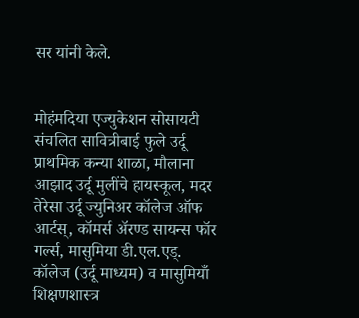सर यांनी केले.


मोहंमदिया एज्युकेशन सोसायटी संचलित सावित्रीबाई फुले उर्दू प्राथमिक कन्या शाळा, मौलाना आझाद उर्दू मुलींचे हायस्कूल, मदर तेरेसा उर्दू ज्युनिअर कॉलेज ऑफ आर्टस्, कॉमर्स अ‍ॅरण्ड सायन्स फॉर गर्ल्स, मासुमिया डी.एल.एड्. कॉलेज (उर्दू माध्यम) व मासुमियाँ शिक्षणशास्त्र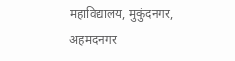महाविद्यालय, मुकुंदनगर, अहमदनगर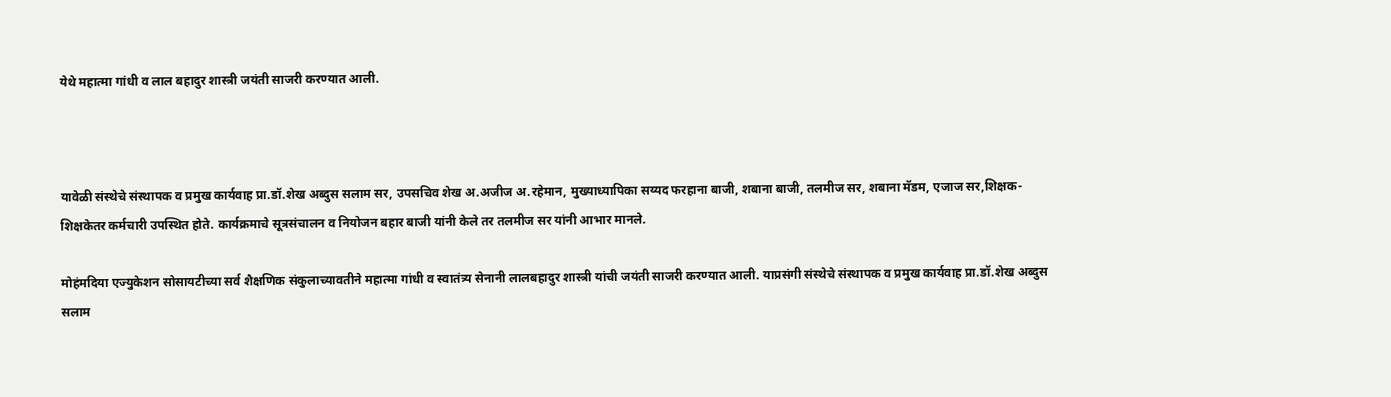येथे महात्मा गांधी व लाल बहादुर शास्त्री जयंती साजरी करण्यात आली.



यावेळी संस्थेचे संस्थापक व प्रमुख कार्यवाह प्रा.डॉ.शेख अब्दुस सलाम सर, उपसचिव शेख अ.अजीज अ.रहेमान, मुख्याध्यापिका सय्यद फरहाना बाजी, शबाना बाजी, तलमीज सर, शबाना मॅडम, एजाज सर,शिक्षक-शिक्षकेतर कर्मचारी उपस्थित होते. कार्यक्रमाचे सूत्रसंचालन व नियोजन बहार बाजी यांनी केले तर तलमीज सर यांनी आभार मानले.

मोहंमदिया एज्युकेशन सोसायटीच्या सर्व शैक्षणिक संकुलाच्यावतीने महात्मा गांधी व स्वातंत्र्य सेनानी लालबहादुर शास्त्री यांची जयंती साजरी करण्यात आली. याप्रसंगी संस्थेचे संस्थापक व प्रमुख कार्यवाह प्रा.डॉ.शेख अब्दुस सलाम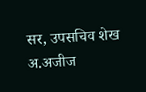सर, उपसचिव शेख अ.अजीज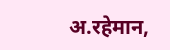अ.रहेमान,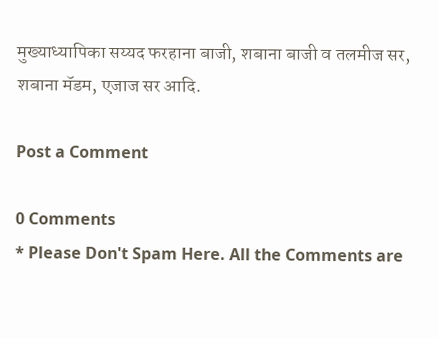मुख्याध्यापिका सय्यद फरहाना बाजी, शबाना बाजी व तलमीज सर, शबाना मॅडम, एजाज सर आदि.

Post a Comment

0 Comments
* Please Don't Spam Here. All the Comments are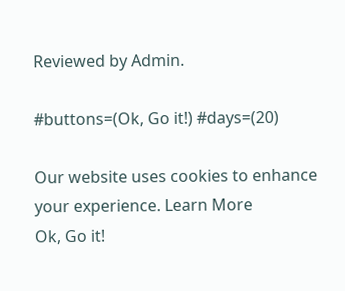Reviewed by Admin.

#buttons=(Ok, Go it!) #days=(20)

Our website uses cookies to enhance your experience. Learn More
Ok, Go it!